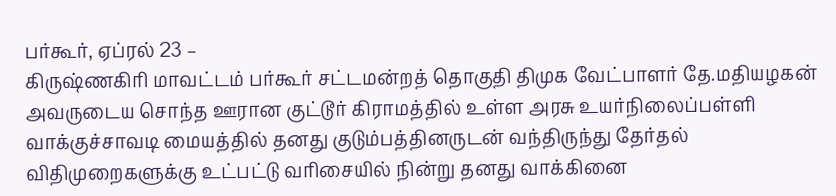பர்கூர், ஏப்ரல் 23 –
கிருஷ்ணகிரி மாவட்டம் பர்கூர் சட்டமன்றத் தொகுதி திமுக வேட்பாளர் தே.மதியழகன் அவருடைய சொந்த ஊரான குட்டூர் கிராமத்தில் உள்ள அரசு உயர்நிலைப்பள்ளி வாக்குச்சாவடி மையத்தில் தனது குடும்பத்தினருடன் வந்திருந்து தேர்தல் விதிமுறைகளுக்கு உட்பட்டு வரிசையில் நின்று தனது வாக்கினை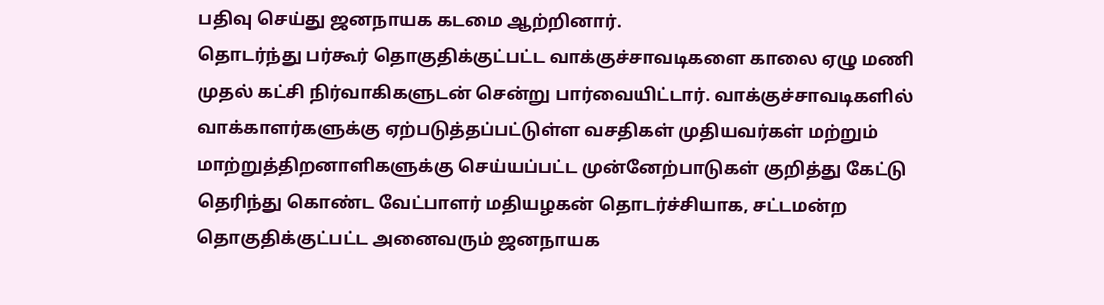பதிவு செய்து ஜனநாயக கடமை ஆற்றினார்.
தொடர்ந்து பர்கூர் தொகுதிக்குட்பட்ட வாக்குச்சாவடிகளை காலை ஏழு மணி முதல் கட்சி நிர்வாகிகளுடன் சென்று பார்வையிட்டார். வாக்குச்சாவடிகளில் வாக்காளர்களுக்கு ஏற்படுத்தப்பட்டுள்ள வசதிகள் முதியவர்கள் மற்றும் மாற்றுத்திறனாளிகளுக்கு செய்யப்பட்ட முன்னேற்பாடுகள் குறித்து கேட்டு தெரிந்து கொண்ட வேட்பாளர் மதியழகன் தொடர்ச்சியாக, சட்டமன்ற தொகுதிக்குட்பட்ட அனைவரும் ஜனநாயக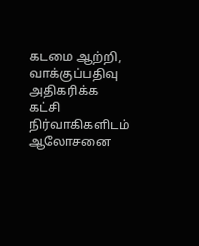கடமை ஆற்றி, வாக்குப்பதிவு அதிகரிக்க கட்சி நிர்வாகிகளிடம் ஆலோசனை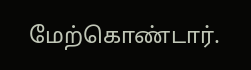மேற்கொண்டார்.